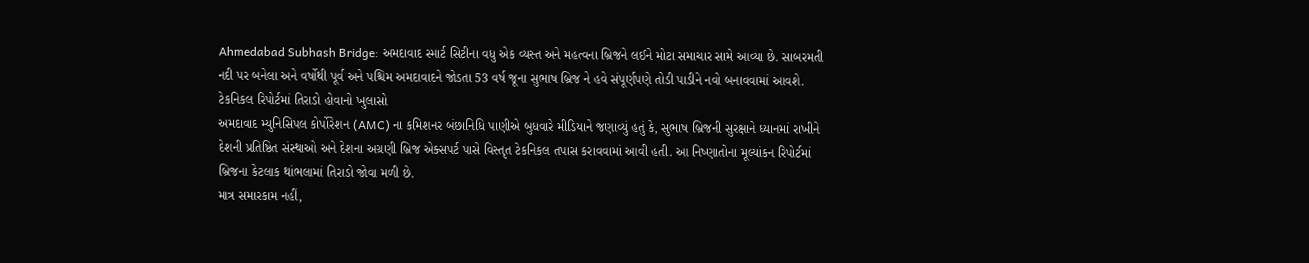Ahmedabad Subhash Bridge: અમદાવાદ સ્માર્ટ સિટીના વધુ એક વ્યસ્ત અને મહત્વના બ્રિજને લઈને મોટા સમાચાર સામે આવ્યા છે. સાબરમતી નદી પર બનેલા અને વર્ષોથી પૂર્વ અને પશ્ચિમ અમદાવાદને જોડતા 53 વર્ષ જૂના સુભાષ બ્રિજ ને હવે સંપૂર્ણપણે તોડી પાડીને નવો બનાવવામાં આવશે.
ટેકનિકલ રિપોર્ટમાં તિરાડો હોવાનો ખુલાસો
અમદાવાદ મ્યુનિસિપલ કોર્પોરેશન (AMC) ના કમિશનર બંછાનિધિ પાણીએ બુધવારે મીડિયાને જણાવ્યું હતું કે, સુભાષ બ્રિજની સુરક્ષાને ધ્યાનમાં રાખીને દેશની પ્રતિષ્ઠિત સંસ્થાઓ અને દેશના અગ્રણી બ્રિજ એક્સપર્ટ પાસે વિસ્તૃત ટેકનિકલ તપાસ કરાવવામાં આવી હતી. આ નિષ્ણાતોના મૂલ્યાંકન રિપોર્ટમાં બ્રિજના કેટલાક થાંભલામાં તિરાડો જોવા મળી છે.
માત્ર સમારકામ નહીં,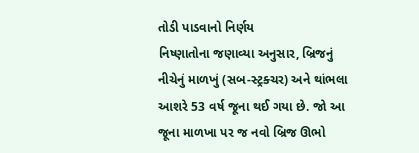તોડી પાડવાનો નિર્ણય
નિષ્ણાતોના જણાવ્યા અનુસાર, બ્રિજનું નીચેનું માળખું (સબ-સ્ટ્રક્ચર) અને થાંભલા આશરે 53 વર્ષ જૂના થઈ ગયા છે. જો આ જૂના માળખા પર જ નવો બ્રિજ ઊભો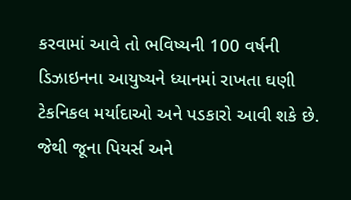કરવામાં આવે તો ભવિષ્યની 100 વર્ષની ડિઝાઇનના આયુષ્યને ધ્યાનમાં રાખતા ઘણી ટેકનિકલ મર્યાદાઓ અને પડકારો આવી શકે છે. જેથી જૂના પિયર્સ અને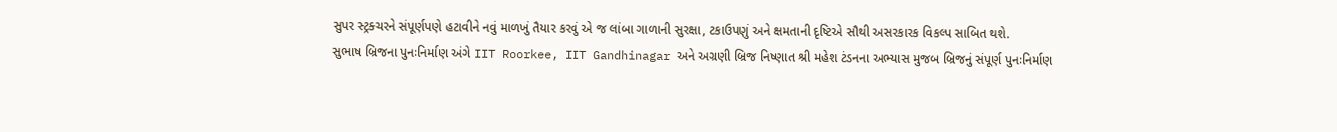સુપર સ્ટ્રક્ચરને સંપૂર્ણપણે હટાવીને નવું માળખું તૈયાર કરવું એ જ લાંબા ગાળાની સુરક્ષા, ટકાઉપણું અને ક્ષમતાની દૃષ્ટિએ સૌથી અસરકારક વિકલ્પ સાબિત થશે.
સુભાષ બ્રિજના પુનઃનિર્માણ અંગે IIT Roorkee, IIT Gandhinagar અને અગ્રણી બ્રિજ નિષ્ણાત શ્રી મહેશ ટંડનના અભ્યાસ મુજબ બ્રિજનું સંપૂર્ણ પુનઃનિર્માણ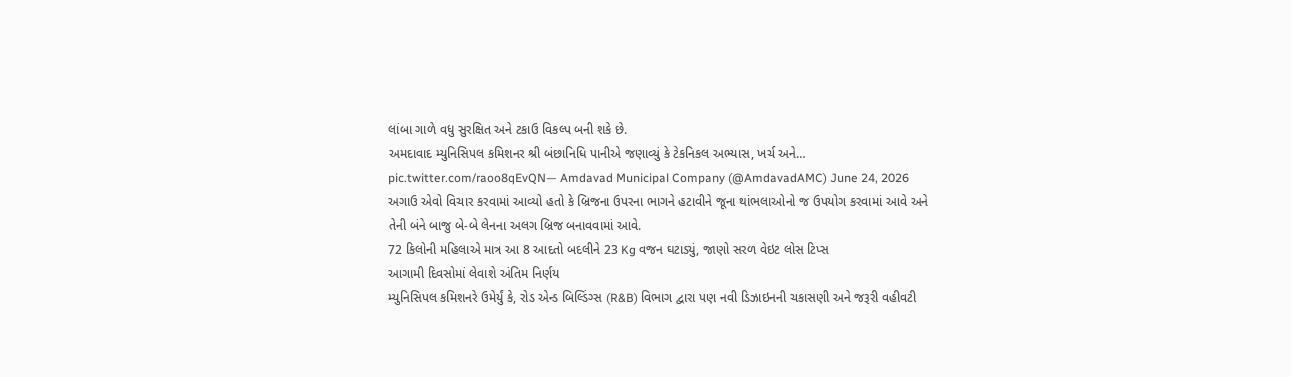લાંબા ગાળે વધુ સુરક્ષિત અને ટકાઉ વિકલ્પ બની શકે છે.
અમદાવાદ મ્યુનિસિપલ કમિશનર શ્રી બંછાનિધિ પાનીએ જણાવ્યું કે ટેકનિકલ અભ્યાસ, ખર્ચ અને… pic.twitter.com/raoo8qEvQN— Amdavad Municipal Company (@AmdavadAMC) June 24, 2026
અગાઉ એવો વિચાર કરવામાં આવ્યો હતો કે બ્રિજના ઉપરના ભાગને હટાવીને જૂના થાંભલાઓનો જ ઉપયોગ કરવામાં આવે અને તેની બંને બાજુ બે-બે લેનના અલગ બ્રિજ બનાવવામાં આવે.
72 કિલોની મહિલાએ માત્ર આ 8 આદતો બદલીને 23 Kg વજન ઘટાડ્યું, જાણો સરળ વેઇટ લોસ ટિપ્સ
આગામી દિવસોમાં લેવાશે અંતિમ નિર્ણય
મ્યુનિસિપલ કમિશનરે ઉમેર્યું કે, રોડ એન્ડ બિલ્ડિંગ્સ (R&B) વિભાગ દ્વારા પણ નવી ડિઝાઇનની ચકાસણી અને જરૂરી વહીવટી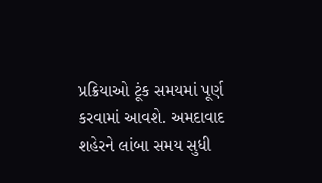પ્રક્રિયાઓ ટૂંક સમયમાં પૂર્ણ કરવામાં આવશે. અમદાવાદ શહેરને લાંબા સમય સુધી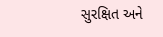સુરક્ષિત અને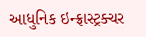આધુનિક ઇન્ફ્રાસ્ટ્રક્ચર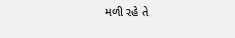મળી રહે તે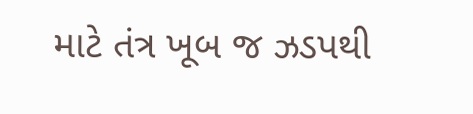માટે તંત્ર ખૂબ જ ઝડપથી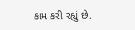કામ કરી રહ્યું છે.